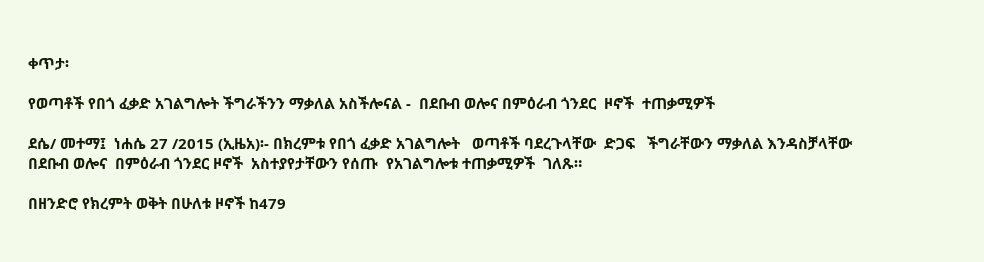ቀጥታ፡

የወጣቶች የበጎ ፈቃድ አገልግሎት ችግራችንን ማቃለል አስችሎናል -  በደቡብ ወሎና በምዕራብ ጎንደር  ዞኖች  ተጠቃሚዎች

ደሴ/ መተማ፤  ነሐሴ 27 /2015 (ኢዜአ)፡- በክረምቱ የበጎ ፈቃድ አገልግሎት   ወጣቶች ባደረጉላቸው  ድጋፍ   ችግራቸውን ማቃለል እንዳስቻላቸው  በደቡብ ወሎና  በምዕራብ ጎንደር ዞኖች  አስተያየታቸውን የሰጡ  የአገልግሎቱ ተጠቃሚዎች  ገለጹ።

በዘንድሮ የክረምት ወቅት በሁለቱ ዞኖች ከ479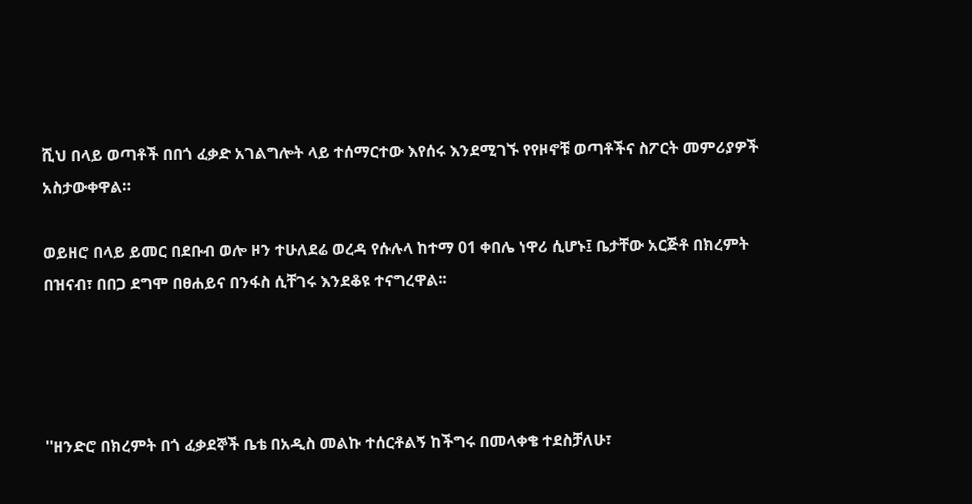ሺህ በላይ ወጣቶች በበጎ ፈቃድ አገልግሎት ላይ ተሰማርተው እየሰሩ እንደሚገኙ የየዞኖቹ ወጣቶችና ስፖርት መምሪያዎች አስታውቀዋል።

ወይዘሮ በላይ ይመር በደቡብ ወሎ ዞን ተሁለደሬ ወረዳ የሱሉላ ከተማ 01 ቀበሌ ነዋሪ ሲሆኑ፤ ቤታቸው አርጅቶ በክረምት በዝናብ፣ በበጋ ደግሞ በፀሐይና በንፋስ ሲቸገሩ እንደቆዩ ተናግረዋል፡፡




''ዘንድሮ በክረምት በጎ ፈቃደኞች ቤቴ በአዲስ መልኩ ተሰርቶልኝ ከችግሩ በመላቀቄ ተደስቻለሁ፣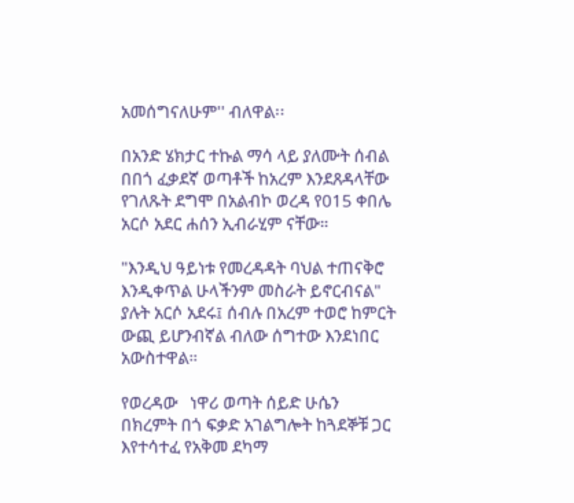አመሰግናለሁም'' ብለዋል፡፡

በአንድ ሄክታር ተኩል ማሳ ላይ ያለሙት ሰብል በበጎ ፈቃደኛ ወጣቶች ከአረም እንደጸዳላቸው የገለጹት ደግሞ በአልብኮ ወረዳ የ015 ቀበሌ አርሶ አደር ሐሰን ኢብራሂም ናቸው።

"እንዲህ ዓይነቱ የመረዳዳት ባህል ተጠናቅሮ እንዲቀጥል ሁላችንም መስራት ይኖርብናል" ያሉት አርሶ አደሩ፤ ሰብሉ በአረም ተወሮ ከምርት ውጪ ይሆንብኛል ብለው ሰግተው እንደነበር አውስተዋል።

የወረዳው   ነዋሪ ወጣት ሰይድ ሁሴን በክረምት በጎ ፍቃድ አገልግሎት ከጓደኞቹ ጋር እየተሳተፈ የአቅመ ደካማ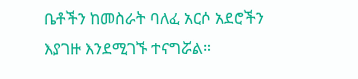ቤቶችን ከመስራት ባለፈ አርሶ አደሮችን  እያገዙ እንደሚገኙ ተናግሯል።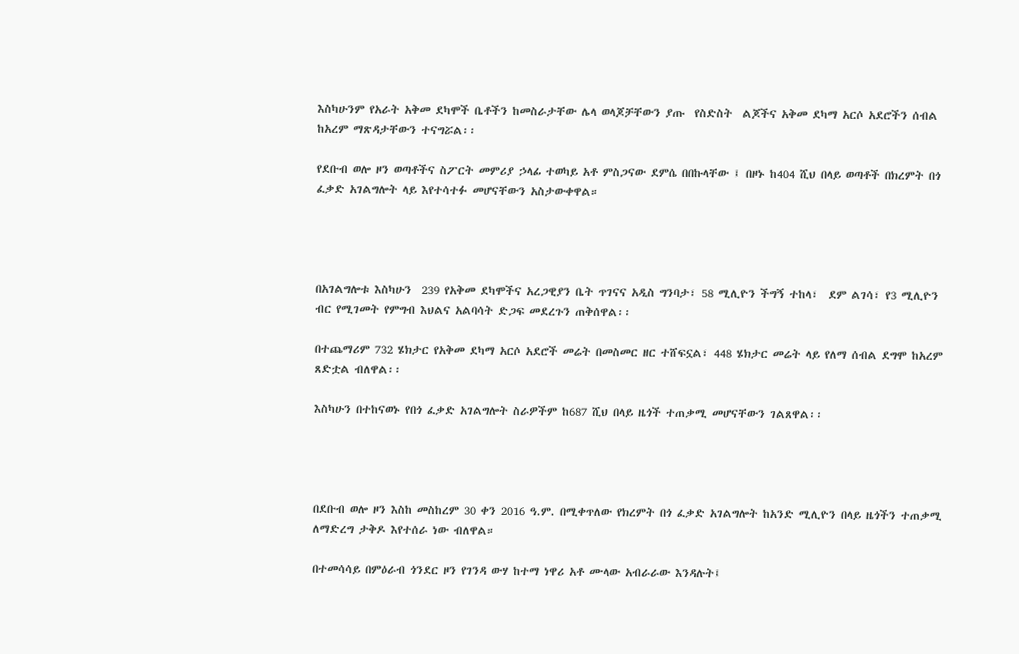እስካሁንም የአራት አቅመ ደካሞች ቤቶችን ከመስራታቸው ሌላ ወላጆቻቸውን ያጡ  የስድስት  ልጆችና አቅመ ደካማ አርሶ አደሮችን ሰብል ከአረም ማጽዳታቸውን ተናግሯል፡፡

የደቡብ ወሎ ዞን ወጣቶችና ስፖርት መምሪያ ኃላፊ ተወካይ አቶ ምስጋናው ደምሴ በበኩላቸው ፤ በዞኑ ከ404 ሺህ በላይ ወጣቶች በክረምት በጎ ፈቃድ አገልግሎት ላይ እየተሳተፉ መሆናቸውን አስታውቀዋል።




በአገልግሎቱ እስካሁን  239 የአቅመ ደካሞችና አረጋዊያን ቤት ጥገናና አዲስ ግንባታ፣ 58 ሚሊዮን ችግኝ ተከላ፣  ደም ልገሳ፣ የ3 ሚሊዮን ብር የሚገመት የምግብ እህልና አልባሳት ድጋፍ መደረጉን ጠቅሰዋል፡፡

በተጨማሪም 732 ሄክታር የአቅመ ደካማ አርሶ አደሮች መሬት በመስመር ዘር ተሸፍኗል፣ 448 ሄክታር መሬት ላይ የለማ ሰብል ደግሞ ከአረም ጸድቷል ብለዋል፡፡

እስካሁን በተከናወኑ የበጎ ፈቃድ አገልግሎት ስራዎችም ከ687 ሺህ በላይ ዜጎች ተጠቃሚ መሆናቸውን ገልጸዋል፡፡




በደቡብ ወሎ ዞን እስከ መስከረም 30 ቀን 2016 ዓ.ም. በሚቀጥለው የክረምት በጎ ፈቃድ አገልግሎት ከአንድ ሚሊዮን በላይ ዜጎችን ተጠቃሚ ለማድረግ ታቅዶ እየተሰራ ነው ብለዋል።

በተመሳሳይ በምዕራብ ጎንደር ዞን የገንዳ ውሃ ከተማ ነዋሪ አቶ ሙላው አብራራው እንዳሉት፤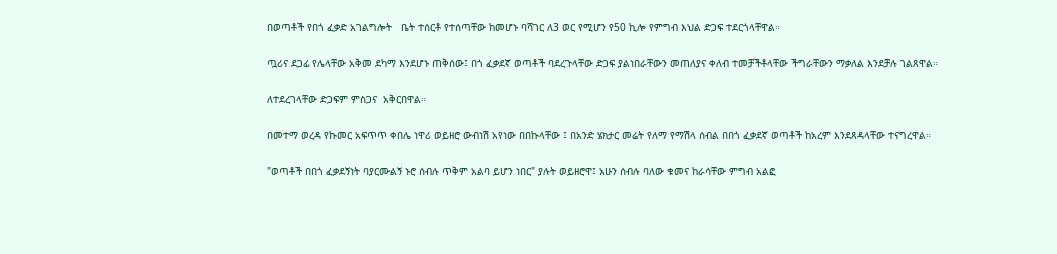በወጣቶች የበጎ ፈቃድ አገልግሎት   ቤት ተሰርቶ የተሰጣቸው ከመሆኑ ባሻገር ለ3 ወር የሚሆን የ50 ኪሎ የምግብ እህል ድጋፍ ተደርጎላቸዋል።

ጧሪና ደጋፊ የሌላቸው አቅመ ደካማ እንደሆኑ ጠቅሰው፤ በጎ ፈቃደኛ ወጣቶች ባደረጉላቸው ድጋፍ ያልነበራቸውን መጠለያና ቀለብ ተመቻችቶላቸው ችግራቸውን ማቃለል እንደቻሉ ገልጸዋል።

ለተደረገላቸው ድጋፍም ምስጋና  አቅርበዋል።

በመተማ ወረዳ የኩመር አፍጥጥ ቀበሌ ነዋሪ ወይዘሮ ውብነሽ አየነው በበኩላቸው ፤ በአንድ ሄክታር መሬት የለማ የማሽላ ሰብል በበጎ ፈቃደኛ ወጣቶች ከአረም እንደጸዳላቸው ተናግረዋል።

"ወጣቶች በበጎ ፈቃደኝነት ባያርሙልኝ ኑሮ ሰብሉ ጥቅም አልባ ይሆን ነበር" ያሉት ወይዘሮዋ፤ አሁን ሰብሉ ባለው ቁመና ከራሳቸው ምግብ አልፎ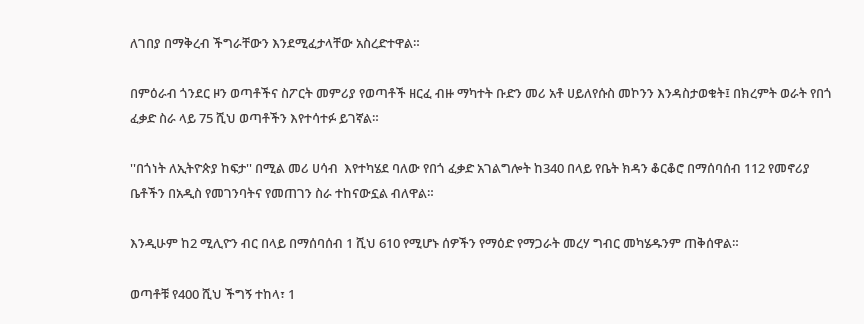ለገበያ በማቅረብ ችግራቸውን እንደሚፈታላቸው አስረድተዋል።

በምዕራብ ጎንደር ዞን ወጣቶችና ስፖርት መምሪያ የወጣቶች ዘርፈ ብዙ ማካተት ቡድን መሪ አቶ ሀይለየሱስ መኮንን እንዳስታወቁት፤ በክረምት ወራት የበጎ ፈቃድ ስራ ላይ 75 ሺህ ወጣቶችን እየተሳተፉ ይገኛል።

''በጎነት ለኢትዮጵያ ከፍታ'' በሚል መሪ ሀሳብ  እየተካሄደ ባለው የበጎ ፈቃድ አገልግሎት ከ340 በላይ የቤት ክዳን ቆርቆሮ በማሰባሰብ 112 የመኖሪያ ቤቶችን በአዲስ የመገንባትና የመጠገን ስራ ተከናውኗል ብለዋል።

እንዲሁም ከ2 ሚሊዮን ብር በላይ በማሰባሰብ 1 ሺህ 610 የሚሆኑ ሰዎችን የማዕድ የማጋራት መረሃ ግብር መካሄዱንም ጠቅሰዋል።

ወጣቶቹ የ400 ሺህ ችግኝ ተከላ፣ 1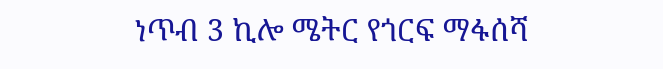ነጥብ 3 ኪሎ ሜትር የጎርፍ ማፋሰሻ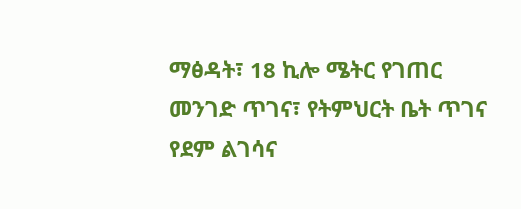ማፅዳት፣ 18 ኪሎ ሜትር የገጠር መንገድ ጥገና፣ የትምህርት ቤት ጥገና የደም ልገሳና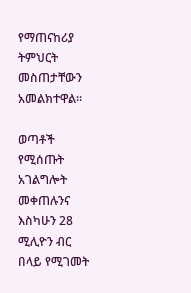የማጠናከሪያ ትምህርት መስጠታቸውን አመልክተዋል።

ወጣቶች የሚሰጡት አገልግሎት መቀጠሉንና እስካሁን 28 ሚሊዮን ብር በላይ የሚገመት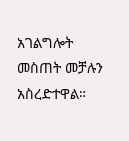አገልግሎት መስጠት መቻሉን አስረድተዋል።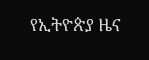የኢትዮጵያ ዜና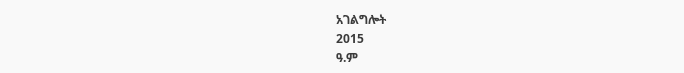አገልግሎት
2015
ዓ.ም